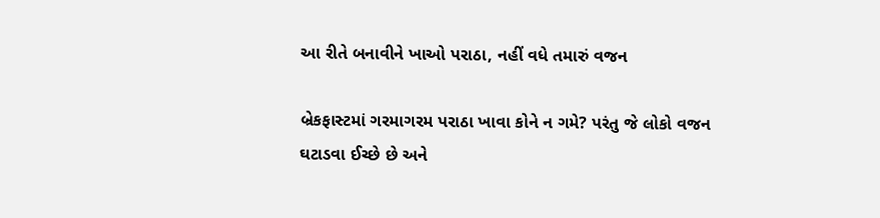આ રીતે બનાવીને ખાઓ પરાઠા, નહીં વધે તમારું વજન

બ્રેકફાસ્ટમાં ગરમાગરમ પરાઠા ખાવા કોને ન ગમે? પરંતુ જે લોકો વજન ઘટાડવા ઈચ્છે છે અને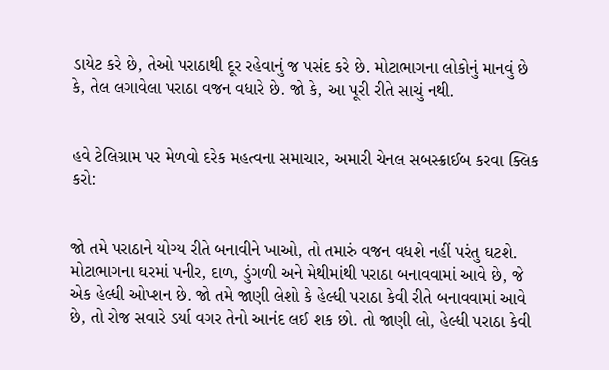ડાયેટ કરે છે, તેઓ પરાઠાથી દૂર રહેવાનું જ પસંદ કરે છે. મોટાભાગના લોકોનું માનવું છે કે, તેલ લગાવેલા પરાઠા વજન વધારે છે. જો કે, આ પૂરી રીતે સાચું નથી.


હવે ટેલિગ્રામ પર મેળવો દરેક મહત્વના સમાચાર, અમારી ચેનલ સબસ્ક્રાઈબ કરવા ક્લિક કરો:


જો તમે પરાઠાને યોગ્ય રીતે બનાવીને ખાઓ, તો તમારું વજન વધશે નહીં પરંતુ ઘટશે. મોટાભાગના ઘરમાં પનીર, દાળ, ડુંગળી અને મેથીમાંથી પરાઠા બનાવવામાં આવે છે, જે એક હેલ્ધી ઓપ્શન છે. જો તમે જાણી લેશો કે હેલ્ધી પરાઠા કેવી રીતે બનાવવામાં આવે છે, તો રોજ સવારે ડર્યા વગર તેનો આનંદ લઈ શક છો. તો જાણી લો, હેલ્ધી પરાઠા કેવી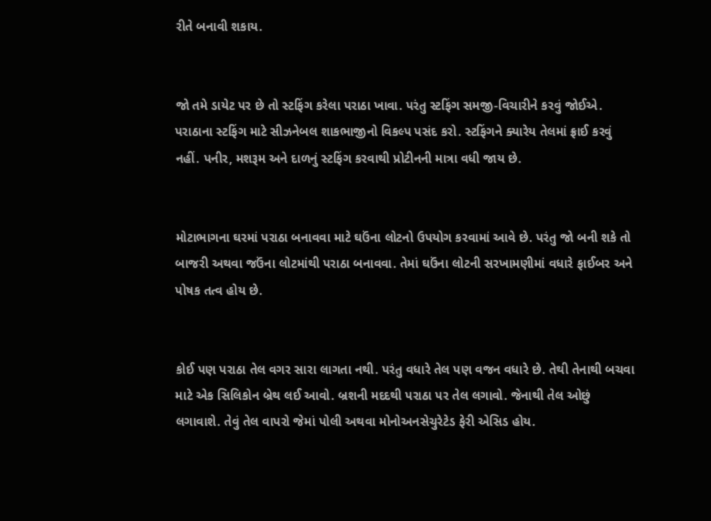રીતે બનાવી શકાય.


જો તમે ડાયેટ પર છે તો સ્ટફિંગ કરેલા પરાઠા ખાવા. પરંતુ સ્ટફિંગ સમજી-વિચારીને કરવું જોઈએ. પરાઠાના સ્ટફિંગ માટે સીઝનેબલ શાકભાજીનો વિકલ્પ પસંદ કરો. સ્ટફિંગને ક્યારેય તેલમાં ફ્રાઈ કરવું નહીં. પનીર, મશરૂમ અને દાળનું સ્ટફિંગ કરવાથી પ્રોટીનની માત્રા વધી જાય છે.


મોટાભાગના ઘરમાં પરાઠા બનાવવા માટે ઘઉંના લોટનો ઉપયોગ કરવામાં આવે છે. પરંતુ જો બની શકે તો બાજરી અથવા જઉંના લોટમાંથી પરાઠા બનાવવા. તેમાં ઘઉંના લોટની સરખામણીમાં વધારે ફાઈબર અને પોષક તત્વ હોય છે.


કોઈ પણ પરાઠા તેલ વગર સારા લાગતા નથી. પરંતુ વધારે તેલ પણ વજન વધારે છે. તેથી તેનાથી બચવા માટે એક સિલિકોન બ્રેથ લઈ આવો. બ્રશની મદદથી પરાઠા પર તેલ લગાવો. જેનાથી તેલ ઓછું લગાવાશે. તેવું તેલ વાપરો જેમાં પોલી અથવા મોનોઅનસેચુરેટેડ ફેરી એસિડ હોય.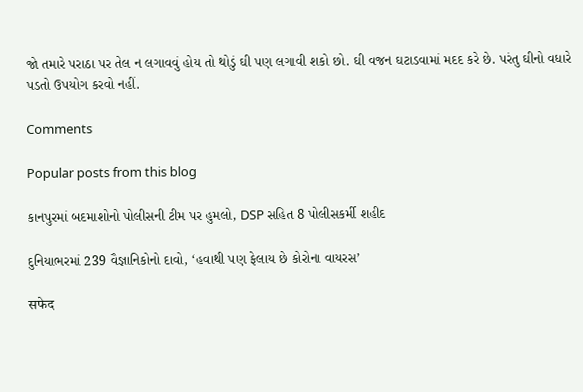જો તમારે પરાઠા પર તેલ ન લગાવવું હોય તો થોડું ઘી પણ લગાવી શકો છો. ઘી વજન ઘટાડવામાં મદદ કરે છે. પરંતુ ઘીનો વધારે પડતો ઉપયોગ કરવો નહીં.

Comments

Popular posts from this blog

કાનપુરમાં બદમાશોનો પોલીસની ટીમ પર હુમલો, DSP સહિત 8 પોલીસકર્મી શહીદ

દુનિયાભરમાં 239 વૈજ્ઞાનિકોનો દાવો, ‘હવાથી પણ ફેલાય છે કોરોના વાયરસ’

सफेद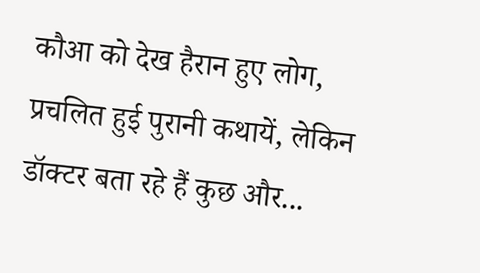कौआ को देख हैरान हुए लोग, प्रचलित हुई पुरानी कथायें, लेकिन डॉक्टर बता रहे हैं कुछ और...